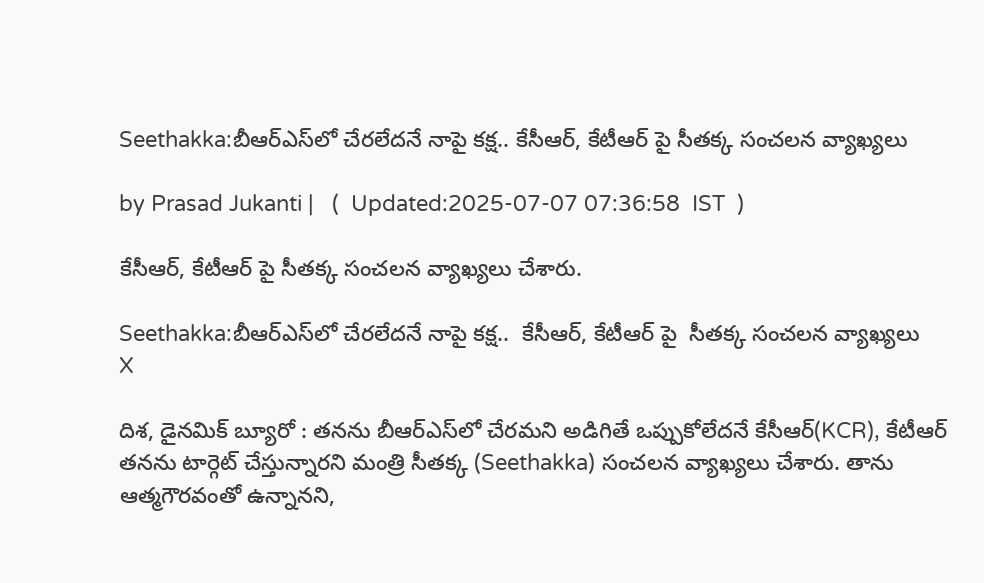Seethakka:బీఆర్ఎస్‌లో చేరలేదనే నాపై కక్ష.. కేసీఆర్, కేటీఆర్ పై సీతక్క సంచలన వ్యాఖ్యలు

by Prasad Jukanti |   (  Updated:2025-07-07 07:36:58  IST  )

కేసీఆర్, కేటీఆర్ పై సీతక్క సంచలన వ్యాఖ్యలు చేశారు.

Seethakka:బీఆర్ఎస్‌లో చేరలేదనే నాపై కక్ష..  కేసీఆర్, కేటీఆర్ పై  సీతక్క సంచలన వ్యాఖ్యలు
X

దిశ, డైనమిక్ బ్యూరో : తనను బీఆర్ఎస్‌లో చేరమని అడిగితే ఒప్పుకోలేదనే కేసీఆర్(KCR), కేటీఆర్ తనను టార్గెట్ చేస్తున్నారని మంత్రి సీతక్క (Seethakka) సంచలన వ్యాఖ్యలు చేశారు. తాను ఆత్మగౌరవంతో ఉన్నానని,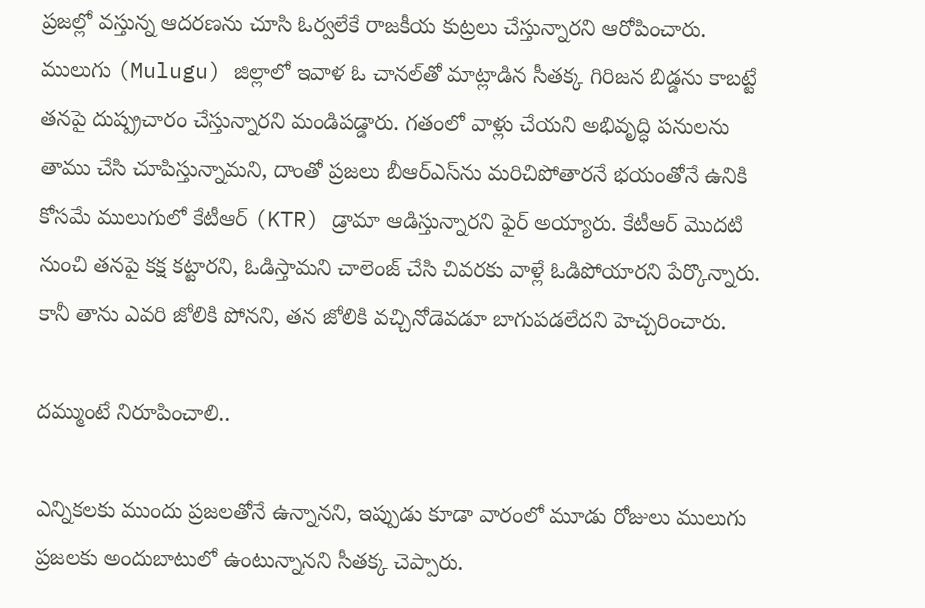ప్రజల్లో వస్తున్న ఆదరణను చూసి ఓర్వలేకే రాజకీయ కుట్రలు చేస్తున్నారని ఆరోపించారు. ములుగు (Mulugu) జిల్లాలో ఇవాళ ఓ చానల్‌తో మాట్లాడిన సీతక్క గిరిజన బిడ్డను కాబట్టే తనపై దుష్ప్రచారం చేస్తున్నారని మండిపడ్డారు. గతంలో వాళ్లు చేయని అభివృద్ధి పనులను తాము చేసి చూపిస్తున్నామని, దాంతో ప్రజలు బీఆర్ఎస్‌ను మరిచిపోతారనే భయంతోనే ఉనికి కోసమే ములుగులో కేటీఆర్ (KTR) డ్రామా ఆడిస్తున్నారని ఫైర్ అయ్యారు. కేటీఆర్ మొదటి నుంచి తనపై కక్ష కట్టారని, ఓడిస్తామని చాలెంజ్ చేసి చివరకు వాళ్లే ఓడిపోయారని పేర్కొన్నారు. కానీ తాను ఎవరి జోలికి పోనని, తన జోలికి వచ్చినోడెవడూ బాగుపడలేదని హెచ్చరించారు.

దమ్ముంటే నిరూపించాలి..

ఎన్నికలకు ముందు ప్రజలతోనే ఉన్నానని, ఇప్పుడు కూడా వారంలో మూడు రోజులు ములుగు ప్రజలకు అందుబాటులో ఉంటున్నానని సీతక్క చెప్పారు.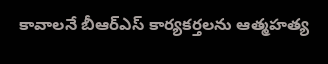కావాలనే బీఆర్ఎస్ కార్యకర్తలను ఆత్మహత్య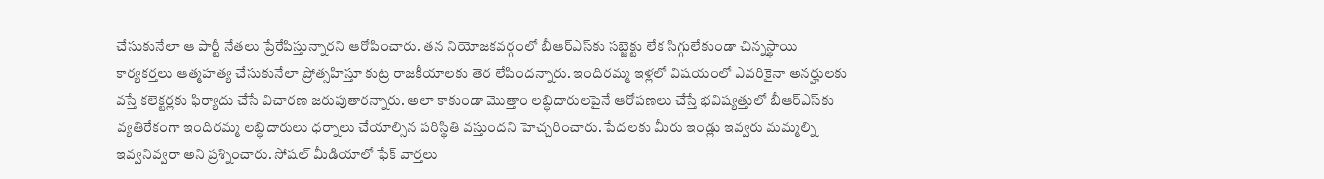చేసుకునేలా ఆ పార్టీ నేతలు ప్రేరేపిస్తున్నారని ఆరోపించారు. తన నియోజకవర్గంలో బీఆర్ఎస్‌కు సబ్జెక్టు లేక సిగ్గులేకుండా చిన్నస్థాయి కార్యకర్తలు ఆత్మహత్య చేసుకునేలా ప్రోత్సహిస్తూ కుట్ర రాజకీయాలకు తెర లేపిందన్నారు. ఇందిరమ్మ ఇళ్లలో విషయంలో ఎవరికైనా అనర్హులకు వస్తే కలెక్టర్లకు ఫిర్యాదు చేసే విచారణ జరుపుతారన్నారు. అలా కాకుండా మొత్తాం లబ్ధిదారులపైనే ఆరోపణలు చేస్తే భవిష్యత్తులో బీఆర్ఎస్‌కు వ్యతిరేకంగా ఇందిరమ్మ లబ్ధిదారులు ధర్నాలు చేయాల్సిన పరిస్థితి వస్తుందని హెచ్చరించారు. పేదలకు మీరు ఇండ్లు ఇవ్వరు మమ్మల్ని ఇవ్వనివ్వరా అని ప్రశ్నించారు. సోషల్ మీడియాలో ఫేక్ వార్తలు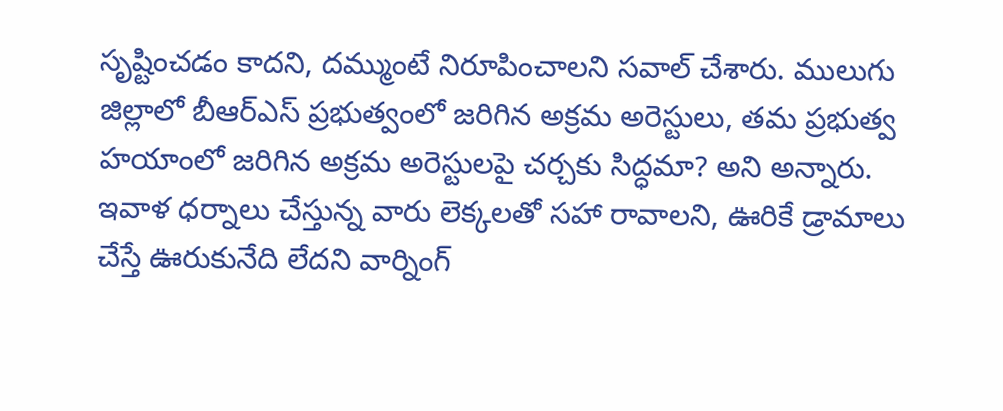సృష్టించడం కాదని, దమ్ముంటే నిరూపించాలని సవాల్ చేశారు. ములుగు జిల్లాలో బీఆర్ఎస్ ప్రభుత్వంలో జరిగిన అక్రమ అరెస్టులు, తమ ప్రభుత్వ హయాంలో జరిగిన అక్రమ అరెస్టులపై చర్చకు సిద్ధమా? అని అన్నారు. ఇవాళ ధర్నాలు చేస్తున్న వారు లెక్కలతో సహా రావాలని, ఊరికే డ్రామాలు చేస్తే ఊరుకునేది లేదని వార్నింగ్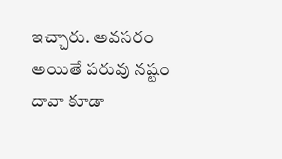ఇచ్చారు. అవసరం అయితే పరువు నష్టం దావా కూడా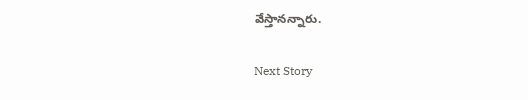వేస్తానన్నారు.

Next Story